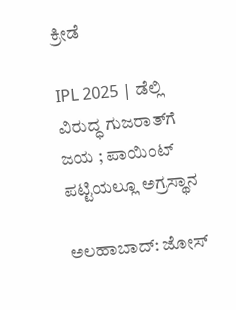ಕ್ರೀಡೆ

IPL 2025 | ಡೆಲ್ಲಿ ವಿರುದ್ಧ ಗುಜರಾತ್‌ಗೆ ಜಯ ; ಪಾಯಿಂಟ್‌ ಪಟ್ಟಿಯಲ್ಲೂ ಅಗ್ರಸ್ಥಾನ

ಅಲಹಾಬಾದ್‌: ಜೋಸ್‌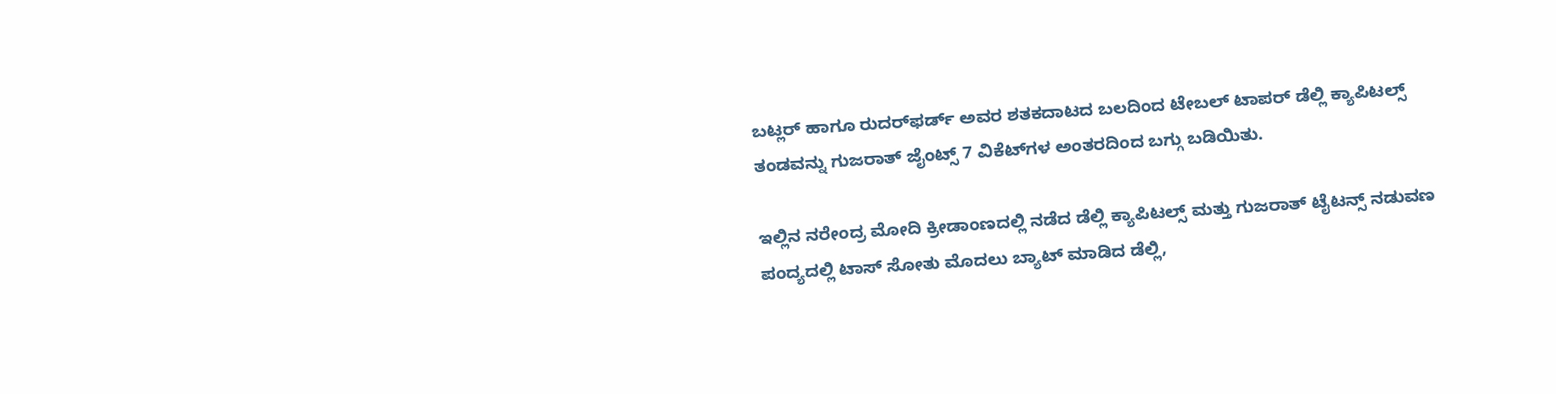ಬಟ್ಲರ್‌ ಹಾಗೂ ರುದರ್‌ಫರ್ಡ್‌ ಅವರ ಶತಕದಾಟದ ಬಲದಿಂದ ಟೇಬಲ್‌ ಟಾಪರ್‌ ಡೆಲ್ಲಿ ಕ್ಯಾಪಿಟಲ್ಸ್‌ ತಂಡವನ್ನು ಗುಜರಾತ್‌ ಜೈಂಟ್ಸ್‌ 7 ವಿಕೆಟ್‌ಗಳ ಅಂತರದಿಂದ ಬಗ್ಗು ಬಡಿಯಿತು.

ಇಲ್ಲಿನ ನರೇಂದ್ರ ಮೋದಿ ಕ್ರೀಡಾಂಣದಲ್ಲಿ ನಡೆದ ಡೆಲ್ಲಿ ಕ್ಯಾಪಿಟಲ್ಸ್‌ ಮತ್ತು ಗುಜರಾತ್‌ ಟೈಟನ್ಸ್‌ ನಡುವಣ ಪಂದ್ಯದಲ್ಲಿ ಟಾಸ್‌ ಸೋತು ಮೊದಲು ಬ್ಯಾಟ್‌ ಮಾಡಿದ ಡೆಲ್ಲಿ,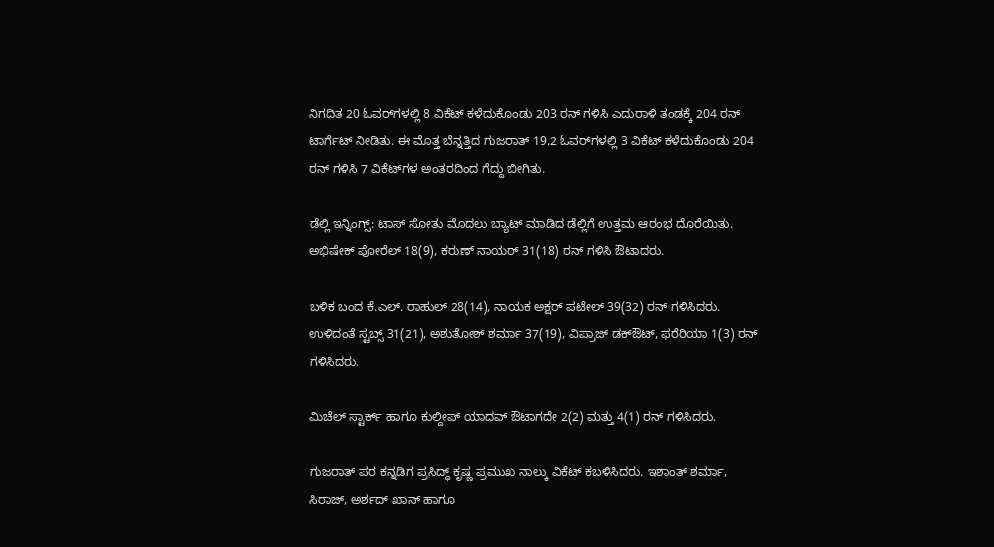ನಿಗದಿತ 20 ಓವರ್‌ಗಳಲ್ಲಿ 8 ವಿಕೆಟ್‌ ಕಳೆದುಕೊಂಡು 203 ರನ್‌ ಗಳಿಸಿ ಎದುರಾಳಿ ತಂಡಕ್ಕೆ 204 ರನ್‌ ಟಾರ್ಗೆಟ್‌ ನೀಡಿತು. ಈ ಮೊತ್ತ ಬೆನ್ನತ್ತಿದ ಗುಜರಾತ್‌ 19.2 ಓವರ್‌ಗಳಲ್ಲಿ 3 ವಿಕೆಟ್‌ ಕಳೆದುಕೊಂಡು 204 ರನ್‌ ಗಳಿಸಿ 7 ವಿಕೆಟ್‌ಗಳ ಅಂತರದಿಂದ ಗೆದ್ದು ಬೀಗಿತು.

ಡೆಲ್ಲಿ ಇನ್ನಿಂಗ್ಸ್‌: ಟಾಸ್‌ ಸೋತು ಮೊದಲು ಬ್ಯಾಟ್‌ ಮಾಡಿದ ಡೆಲ್ಲಿಗೆ ಉತ್ತಮ ಆರಂಭ ದೊರೆಯಿತು. ಅಭಿಷೇಕ್‌ ಪೋರೆಲ್‌ 18(9), ಕರುಣ್‌ ನಾಯರ್‌ 31(18) ರನ್‌ ಗಳಿಸಿ ಔಟಾದರು.

ಬಳಿಕ ಬಂದ ಕೆ.ಎಲ್‌. ರಾಹುಲ್‌ 28(14), ನಾಯಕ ಅಕ್ಷರ್‌ ಪಟೇಲ್‌ 39(32) ರನ್‌ ಗಳಿಸಿದರು. ಉಳಿದಂತೆ ಸ್ಟಬ್ಸ್‌ 31(21), ಅಶುತೋಶ್‌ ಶರ್ಮಾ 37(19), ವಿಪ್ರಾಜ್‌ ಡಕ್‌ಔಟ್‌, ಫರೆರಿಯಾ 1(3) ರನ್‌ ಗಳಿಸಿದರು.

ಮಿಚೆಲ್‌ ಸ್ಟಾರ್ಕ್‌ ಹಾಗೂ ಕುಲ್ದೀಪ್‌ ಯಾದವ್‌ ಔಟಾಗದೇ 2(2) ಮತ್ತು 4(1) ರನ್‌ ಗಳಿಸಿದರು.

ಗುಜರಾತ್‌ ಪರ ಕನ್ನಡಿಗ ಪ್ರಸಿದ್ಧ್‌ ಕೃಷ್ಣ ಪ್ರಮುಖ ನಾಲ್ಕು ವಿಕೆಟ್‌ ಕಬಳಿಸಿದರು. ಇಶಾಂತ್‌ ಶರ್ಮಾ, ಸಿರಾಜ್‌, ಅರ್ಶದ್‌ ಖಾನ್‌ ಹಾಗೂ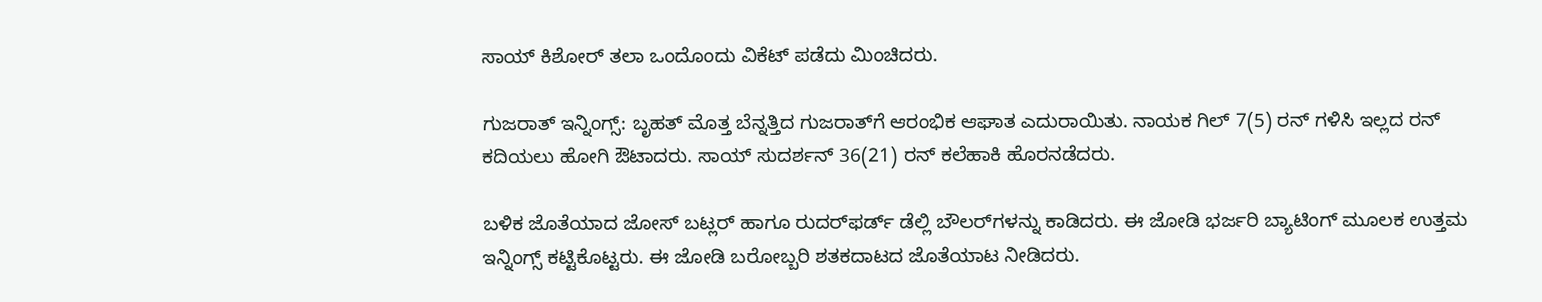ಸಾಯ್‌ ಕಿಶೋರ್‌ ತಲಾ ಒಂದೊಂದು ವಿಕೆಟ್‌ ಪಡೆದು ಮಿಂಚಿದರು.

ಗುಜರಾತ್‌ ಇನ್ನಿಂಗ್ಸ್‌: ಬೃಹತ್‌ ಮೊತ್ತ ಬೆನ್ನತ್ತಿದ ಗುಜರಾತ್‌ಗೆ ಆರಂಭಿಕ ಆಘಾತ ಎದುರಾಯಿತು. ನಾಯಕ ಗಿಲ್‌ 7(5) ರನ್‌ ಗಳಿಸಿ ಇಲ್ಲದ ರನ್‌ ಕದಿಯಲು ಹೋಗಿ ಔಟಾದರು. ಸಾಯ್‌ ಸುದರ್ಶನ್‌ 36(21) ರನ್‌ ಕಲೆಹಾಕಿ ಹೊರನಡೆದರು.

ಬಳಿಕ ಜೊತೆಯಾದ ಜೋಸ್‌ ಬಟ್ಲರ್‌ ಹಾಗೂ ರುದರ್‌ಫರ್ಡ್‌ ಡೆಲ್ಲಿ ಬೌಲರ್‌ಗಳನ್ನು ಕಾಡಿದರು. ಈ ಜೋಡಿ ಭರ್ಜರಿ ಬ್ಯಾಟಿಂಗ್‌ ಮೂಲಕ ಉತ್ತಮ ಇನ್ನಿಂಗ್ಸ್‌ ಕಟ್ಟಿಕೊಟ್ಟರು. ಈ ಜೋಡಿ ಬರೋಬ್ಬರಿ ಶತಕದಾಟದ ಜೊತೆಯಾಟ ನೀಡಿದರು.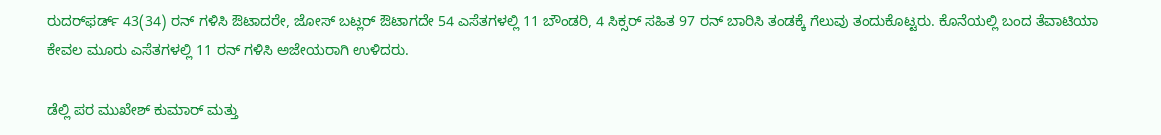ರುದರ್‌ಫರ್ಡ್‌ 43(34) ರನ್‌ ಗಳಿಸಿ ಔಟಾದರೇ, ಜೋಸ್‌ ಬಟ್ಲರ್‌ ಔಟಾಗದೇ 54 ಎಸೆತಗಳಲ್ಲಿ 11 ಬೌಂಡರಿ, 4 ಸಿಕ್ಸರ್‌ ಸಹಿತ 97 ರನ್‌ ಬಾರಿಸಿ ತಂಡಕ್ಕೆ ಗೆಲುವು ತಂದುಕೊಟ್ಟರು. ಕೊನೆಯಲ್ಲಿ ಬಂದ ತೆವಾಟಿಯಾ ಕೇವಲ ಮೂರು ಎಸೆತಗಳಲ್ಲಿ 11 ರನ್‌ ಗಳಿಸಿ ಅಜೇಯರಾಗಿ ಉಳಿದರು.

ಡೆಲ್ಲಿ ಪರ ಮುಖೇಶ್‌ ಕುಮಾರ್‌ ಮತ್ತು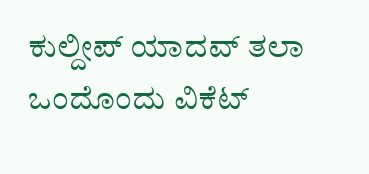ಕುಲ್ದೀಪ್‌ ಯಾದವ್‌ ತಲಾ ಒಂದೊಂದು ವಿಕೆಟ್‌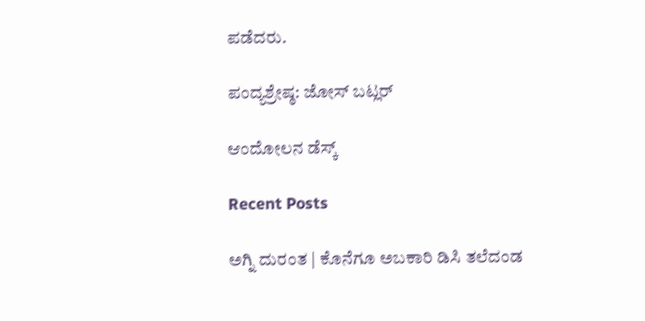ಪಡೆದರು.

ಪಂದ್ಯಶ್ರೇಷ್ಠ: ಜೋಸ್‌ ಬಟ್ಲರ್‌

ಆಂದೋಲನ ಡೆಸ್ಕ್

Recent Posts

ಅಗ್ನಿ ದುರಂತ | ಕೊನೆಗೂ ಅಬಕಾರಿ ಡಿಸಿ ತಲೆದಂಡ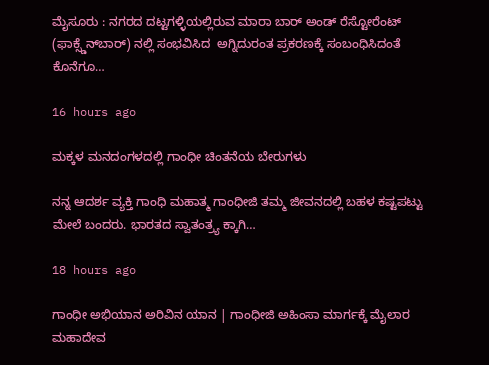ಮೈಸೂರು : ನಗರದ ದಟ್ಟಗಳ್ಳಿಯಲ್ಲಿರುವ ಮಾರಾ ಬಾರ್ ಅಂಡ್ ರೆಸ್ಟೋರೆಂಟ್ (ಫಾಕ್ಸ್ಡೆನ್‌ಬಾರ್) ನಲ್ಲಿ ಸಂಭವಿಸಿದ  ಅಗ್ನಿದುರಂತ ಪ್ರಕರಣಕ್ಕೆ ಸಂಬಂಧಿಸಿದಂತೆ ಕೊನೆಗೂ…

16 hours ago

ಮಕ್ಕಳ ಮನದಂಗಳದಲ್ಲಿ ಗಾಂಧೀ ಚಿಂತನೆಯ ಬೇರುಗಳು

ನನ್ನ ಆದರ್ಶ ವ್ಯಕ್ತಿ ಗಾಂಧಿ ಮಹಾತ್ಮ ಗಾಂಧೀಜಿ ತಮ್ಮ ಜೀವನದಲ್ಲಿ ಬಹಳ ಕಷ್ಟಪಟ್ಟು ಮೇಲೆ ಬಂದರು. ಭಾರತದ ಸ್ವಾತಂತ್ರ್ಯ ಕ್ಕಾಗಿ…

18 hours ago

ಗಾಂಧೀ ಅಭಿಯಾನ ಅರಿವಿನ ಯಾನ | ಗಾಂಧೀಜಿ ಅಹಿಂಸಾ ಮಾರ್ಗಕ್ಕೆ ಮೈಲಾರ ಮಹಾದೇವ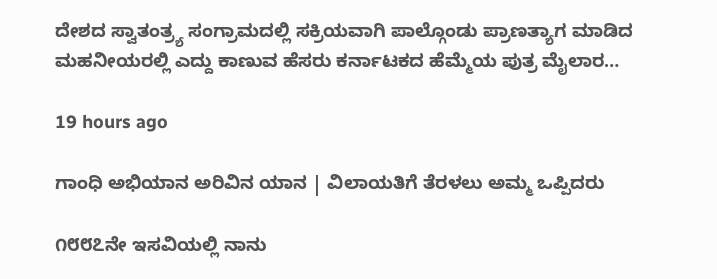ದೇಶದ ಸ್ವಾತಂತ್ರ್ಯ ಸಂಗ್ರಾಮದಲ್ಲಿ ಸಕ್ರಿಯವಾಗಿ ಪಾಲ್ಗೊಂಡು ಪ್ರಾಣತ್ಯಾಗ ಮಾಡಿದ ಮಹನೀಯರಲ್ಲಿ ಎದ್ದು ಕಾಣುವ ಹೆಸರು ಕರ್ನಾಟಕದ ಹೆಮ್ಮೆಯ ಪುತ್ರ ಮೈಲಾರ…

19 hours ago

ಗಾಂಧಿ ಅಭಿಯಾನ ಅರಿವಿನ ಯಾನ | ವಿಲಾಯತಿಗೆ ತೆರಳಲು ಅಮ್ಮ ಒಪ್ಪಿದರು

೧೮೮೭ನೇ ಇಸವಿಯಲ್ಲಿ ನಾನು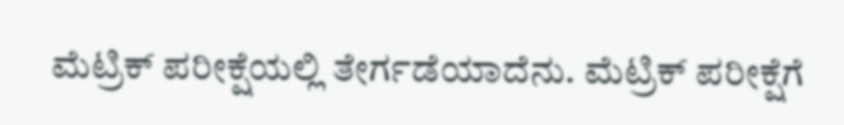ಮೆಟ್ರಿಕ್ ಪರೀಕ್ಷೆಯಲ್ಲಿ ತೇರ್ಗಡೆಯಾದೆನು. ಮೆಟ್ರಿಕ್ ಪರೀಕ್ಷೆಗೆ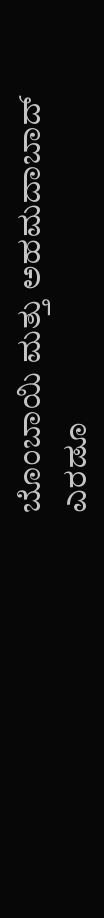ಬೊಂಬಾಯಿ ಮತ್ತು ಅಹಮದಾಬಾದ್ ಎರಡೂ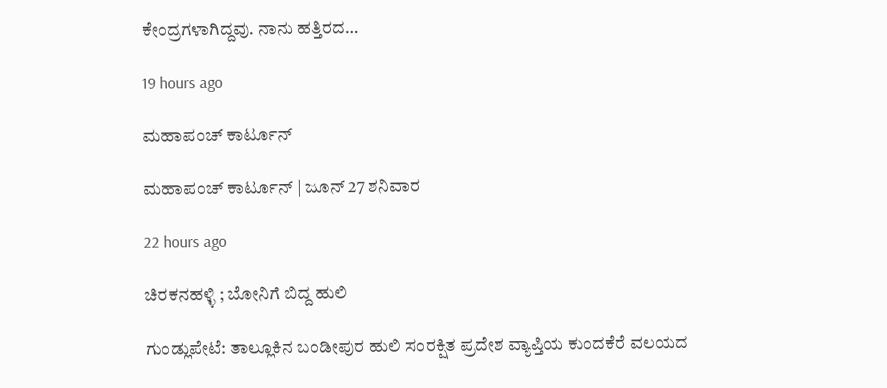ಕೇಂದ್ರಗಳಾಗಿದ್ದವು. ನಾನು ಹತ್ತಿರದ…

19 hours ago

ಮಹಾಪಂಚ್‌ ಕಾರ್ಟೂನ್‌

ಮಹಾಪಂಚ್‌ ಕಾರ್ಟೂನ್‌ | ಜೂನ್‌ 27 ಶನಿವಾರ

22 hours ago

ಚಿರಕನಹಳ್ಳಿ ; ಬೋನಿಗೆ ಬಿದ್ದ ಹುಲಿ

ಗುಂಡ್ಲುಪೇಟೆ: ತಾಲ್ಲೂಕಿನ ಬಂಡೀಪುರ ಹುಲಿ ಸಂರಕ್ಷಿತ ಪ್ರದೇಶ ವ್ಯಾಪ್ತಿಯ ಕುಂದಕೆರೆ ವಲಯದ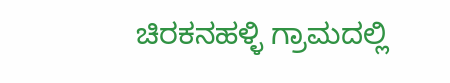ಚಿರಕನಹಳ್ಳಿ ಗ್ರಾಮದಲ್ಲಿ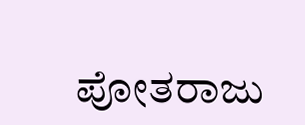ಪೋತರಾಜು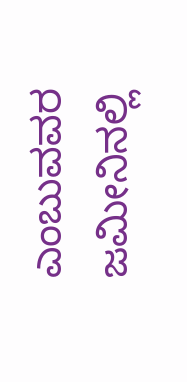ಎಂಬುವವರ ಜಮೀನಿನಲ್ಲಿ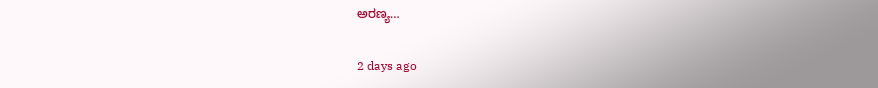ಅರಣ್ಯ…

2 days ago